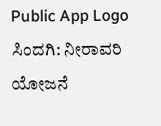Public App Logo
ಸಿಂದಗಿ: ನೀರಾವರಿ ಯೋಜನೆ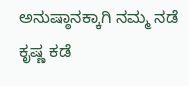ಅನುಷ್ಠಾನಕ್ಕಾಗಿ ನಮ್ಮ ನಡೆ ಕೃಷ್ಣ ಕಡೆ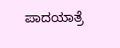ಪಾದಯಾತ್ರೆ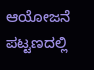ಆಯೋಜನೆ ಪಟ್ಟಣದಲ್ಲಿ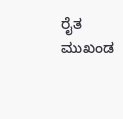ರೈತ ಮುಖಂಡ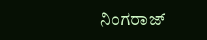ನಿಂಗರಾಜ್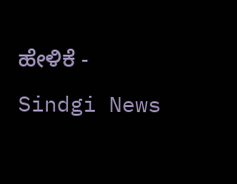ಹೇಳಿಕೆ - Sindgi News